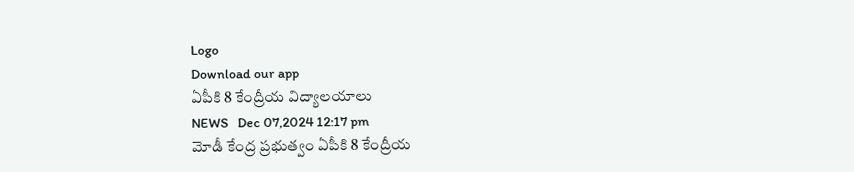Logo
Download our app
ఏపీకి 8 కేంద్రీయ విద్యాల‌యాలు
NEWS   Dec 07,2024 12:17 pm
మోడీ కేంద్ర ప్ర‌భుత్వం ఏపీకి 8 కేంద్రీయ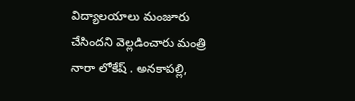విద్యాల‌యాలు మంజూరు చేసింద‌ని వెల్ల‌డించారు మంత్రి నారా లోకేష్ . అనకాపల్లి,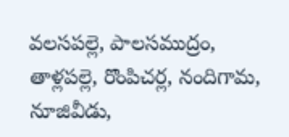వలసపల్లె, పాలసముద్రం, తాళ్లపల్లె, రొంపిచర్ల, నందిగామ, నూజివీడు,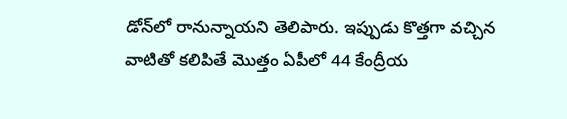డోన్‌లో రానున్నాయ‌ని తెలిపారు. ఇప్పుడు కొత్తగా వచ్చిన వాటితో కలిపితే మొత్తం ఏపీలో 44 కేంద్రీయ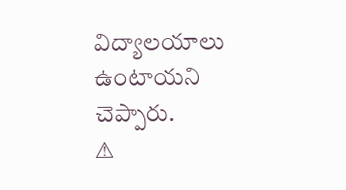విద్యాలయాలు ఉంటాయ‌ని చెప్పారు.
⚠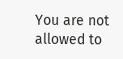You are not allowed to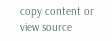copy content or view source